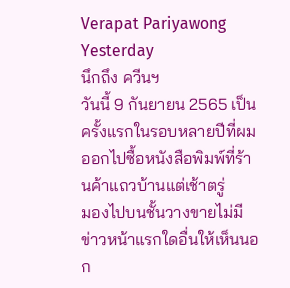Verapat Pariyawong
Yesterday
นึกถึง ควีนฯ
วันนี้ 9 กันยายน 2565 เป็นครั้งแรกในรอบหลายปีที่ผมออกไปซื้อหนังสือพิมพ์ที่ร้านค้าแถวบ้านแต่เช้าตรู่
มองไปบนชั้นวางขายไม่มีข่าวหน้าแรกใดอื่นให้เห็นนอก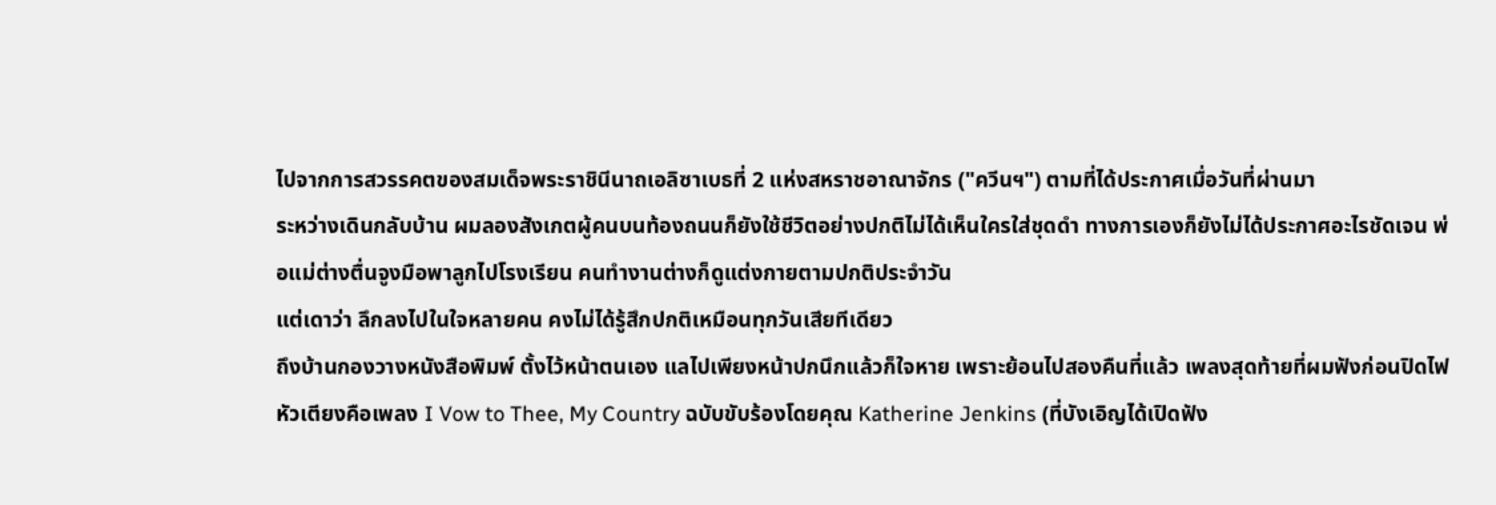ไปจากการสวรรคตของสมเด็จพระราชินีนาถเอลิซาเบธที่ 2 แห่งสหราชอาณาจักร ("ควีนฯ") ตามที่ได้ประกาศเมื่อวันที่ผ่านมา
ระหว่างเดินกลับบ้าน ผมลองสังเกตผู้คนบนท้องถนนก็ยังใช้ชีวิตอย่างปกติไม่ได้เห็นใครใส่ชุดดำ ทางการเองก็ยังไม่ได้ประกาศอะไรชัดเจน พ่อแม่ต่างตื่นจูงมือพาลูกไปโรงเรียน คนทำงานต่างก็ดูแต่งกายตามปกติประจำวัน
แต่เดาว่า ลึกลงไปในใจหลายคน คงไม่ได้รู้สึกปกติเหมือนทุกวันเสียทีเดียว
ถึงบ้านกองวางหนังสือพิมพ์ ตั้งไว้หน้าตนเอง แลไปเพียงหน้าปกนึกแล้วก็ใจหาย เพราะย้อนไปสองคืนที่แล้ว เพลงสุดท้ายที่ผมฟังก่อนปิดไฟหัวเตียงคือเพลง I Vow to Thee, My Country ฉบับขับร้องโดยคุณ Katherine Jenkins (ที่บังเอิญได้เปิดฟัง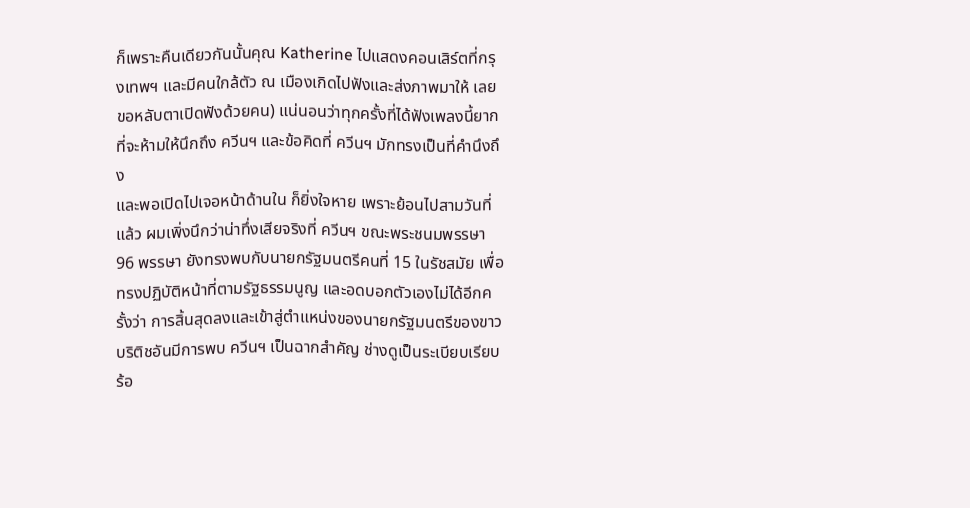ก็เพราะคืนเดียวกันนั้นคุณ Katherine ไปแสดงคอนเสิร์ตที่กรุงเทพฯ และมีคนใกล้ตัว ณ เมืองเกิดไปฟังและส่งภาพมาให้ เลยขอหลับตาเปิดฟังด้วยคน) แน่นอนว่าทุกครั้งที่ได้ฟังเพลงนี้ยากที่จะห้ามให้นึกถึง ควีนฯ และข้อคิดที่ ควีนฯ มักทรงเป็นที่คำนึงถึง
และพอเปิดไปเจอหน้าด้านใน ก็ยิ่งใจหาย เพราะย้อนไปสามวันที่แล้ว ผมเพิ่งนึกว่าน่าทึ่งเสียจริงที่ ควีนฯ ขณะพระชนมพรรษา 96 พรรษา ยังทรงพบกับนายกรัฐมนตรีคนที่ 15 ในรัชสมัย เพื่อทรงปฏิบัติหน้าที่ตามรัฐธรรมนูญ และอดบอกตัวเองไม่ได้อีกครั้งว่า การสิ้นสุดลงและเข้าสู่ตำแหน่งของนายกรัฐมนตรีของขาวบริติชอันมีการพบ ควีนฯ เป็นฉากสำคัญ ช่างดูเป็นระเบียบเรียบร้อ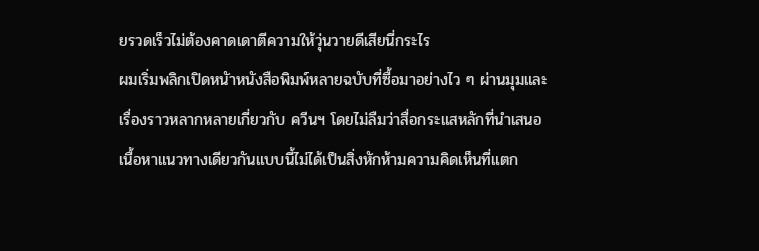ยรวดเร็วไม่ต้องคาดเดาตีความให้วุ่นวายดีเสียนี่กระไร
ผมเริ่มพลิกเปิดหนัาหนังสือพิมพ์หลายฉบับที่ซื้อมาอย่างไว ๆ ผ่านมุมและเรื่องราวหลากหลายเกี่ยวกับ ควีนฯ โดยไม่ลืมว่าสื่อกระแสหลักที่นำเสนอเนื้อหาแนวทางเดียวกันแบบนี้ไม่ได้เป็นสิ่งหักห้ามความคิดเห็นที่แตก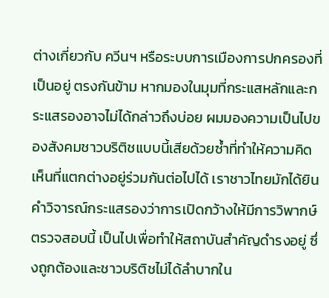ต่างเกี่ยวกับ ควีนฯ หรือระบบการเมืองการปกครองที่เป็นอยู่ ตรงกันข้าม หากมองในมุมที่กระแสหลักและกระแสรองอาจไม่ได้กล่าวถึงบ่อย ผมมองความเป็นไปของสังคมชาวบริติชแบบนี้เสียด้วยซ้ำที่ทำให้ความคิดเห็นที่แตกต่างอยู่ร่วมกันต่อไปได้ เราชาวไทยมักได้ยินคำวิจารณ์กระแสรองว่าการเปิดกว้างให้มีการวิพากษ์ตรวจสอบนี้ เป็นไปเพื่อทำให้สถาบันสำคัญดำรงอยู่ ซึ่งถูกต้องและชาวบริติชไม่ได้ลำบากใน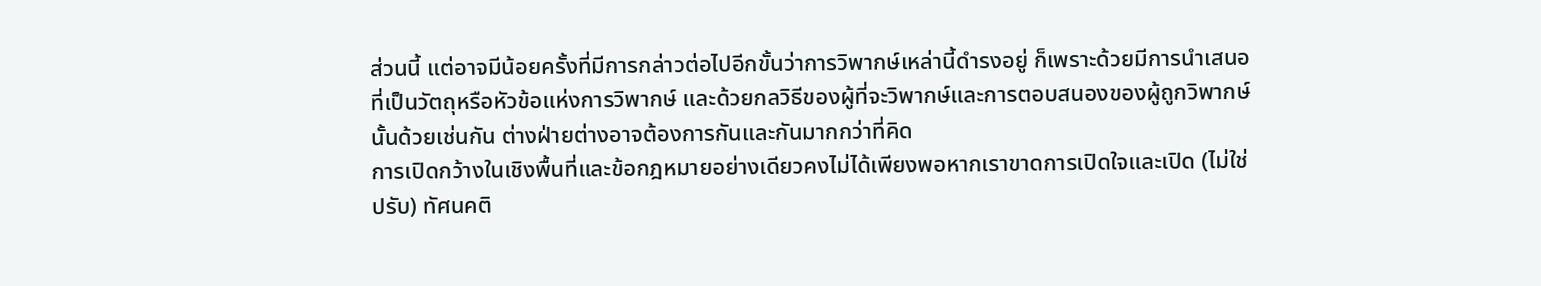ส่วนนี้ แต่อาจมีน้อยครั้งที่มีการกล่าวต่อไปอีกขั้นว่าการวิพากษ์เหล่านี้ดำรงอยู่ ก็เพราะด้วยมีการนำเสนอที่เป็นวัตถุหรือหัวข้อแห่งการวิพากษ์ และด้วยกลวิธีของผู้ที่จะวิพากษ์และการตอบสนองของผู้ถูกวิพากษ์นั้นด้วยเช่นกัน ต่างฝ่ายต่างอาจต้องการกันและกันมากกว่าที่คิด
การเปิดกว้างในเชิงพื้นที่และข้อกฎหมายอย่างเดียวคงไม่ได้เพียงพอหากเราขาดการเปิดใจและเปิด (ไม่ใช่ปรับ) ทัศนคติ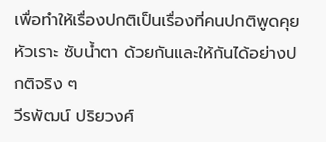เพื่อทำให้เรื่องปกติเป็นเรื่องที่คนปกติพูดคุย หัวเราะ ซับน้ำตา ด้วยกันและให้กันได้อย่างปกติจริง ๆ
วีรพัฒน์ ปริยวงศ์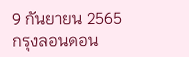9 กันยายน 2565
กรุงลอนดอน